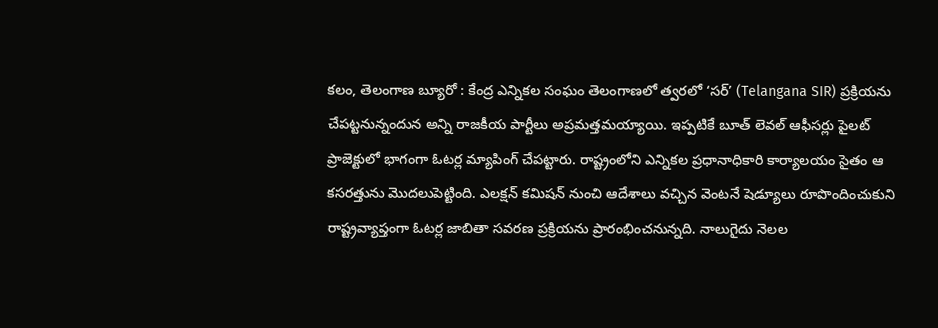కలం, తెలంగాణ బ్యూరో : కేంద్ర ఎన్నికల సంఘం తెలంగాణలో త్వరలో ‘సర్’ (Telangana SIR) ప్రక్రియను చేపట్టనున్నందున అన్ని రాజకీయ పార్టీలు అప్రమత్తమయ్యాయి. ఇప్పటికే బూత్ లెవల్ ఆఫీసర్లు పైలట్ ప్రాజెక్టులో భాగంగా ఓటర్ల మ్యాపింగ్ చేపట్టారు. రాష్ట్రంలోని ఎన్నికల ప్రధానాధికారి కార్యాలయం సైతం ఆ కసరత్తును మొదలుపెట్టింది. ఎలక్షన్ కమిషన్ నుంచి ఆదేశాలు వచ్చిన వెంటనే షెడ్యూలు రూపొందించుకుని రాష్ట్రవ్యాప్తంగా ఓటర్ల జాబితా సవరణ ప్రక్రియను ప్రారంభించనున్నది. నాలుగైదు నెలల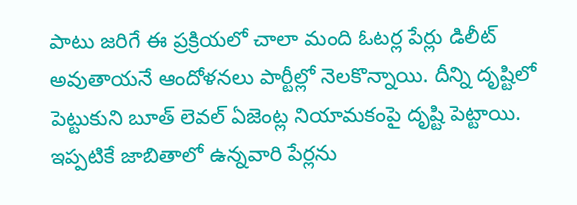పాటు జరిగే ఈ ప్రక్రియలో చాలా మంది ఓటర్ల పేర్లు డిలీట్ అవుతాయనే ఆందోళనలు పార్టీల్లో నెలకొన్నాయి. దీన్ని దృష్టిలో పెట్టుకుని బూత్ లెవల్ ఏజెంట్ల నియామకంపై దృష్టి పెట్టాయి. ఇప్పటికే జాబితాలో ఉన్నవారి పేర్లను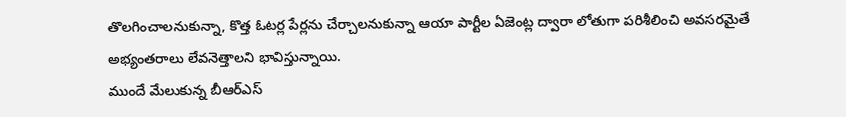తొలగించాలనుకున్నా, కొత్త ఓటర్ల పేర్లను చేర్చాలనుకున్నా ఆయా పార్టీల ఏజెంట్ల ద్వారా లోతుగా పరిశీలించి అవసరమైతే అభ్యంతరాలు లేవనెత్తాలని భావిస్తున్నాయి.
ముందే మేలుకున్న బీఆర్ఎస్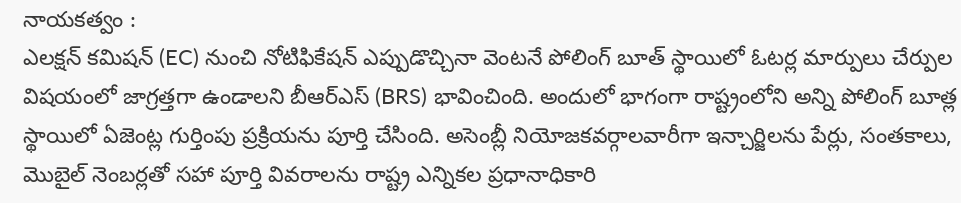నాయకత్వం :
ఎలక్షన్ కమిషన్ (EC) నుంచి నోటిఫికేషన్ ఎప్పుడొచ్చినా వెంటనే పోలింగ్ బూత్ స్థాయిలో ఓటర్ల మార్పులు చేర్పుల విషయంలో జాగ్రత్తగా ఉండాలని బీఆర్ఎస్ (BRS) భావించింది. అందులో భాగంగా రాష్ట్రంలోని అన్ని పోలింగ్ బూత్ల స్థాయిలో ఏజెంట్ల గుర్తింపు ప్రక్రియను పూర్తి చేసింది. అసెంబ్లీ నియోజకవర్గాలవారీగా ఇన్చార్జిలను పేర్లు, సంతకాలు, మొబైల్ నెంబర్లతో సహా పూర్తి వివరాలను రాష్ట్ర ఎన్నికల ప్రధానాధికారి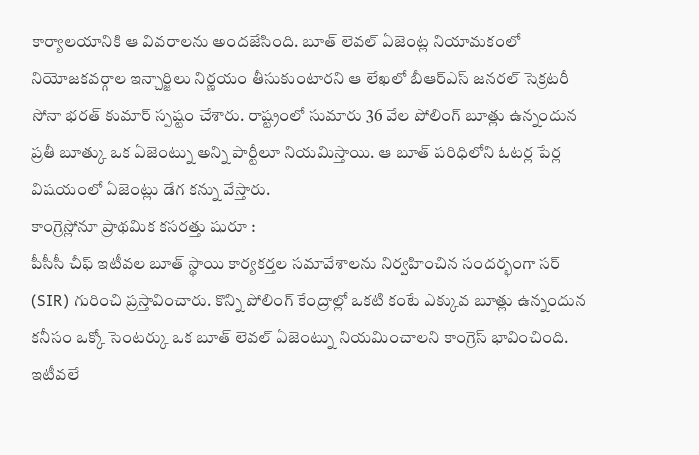కార్యాలయానికి ఆ వివరాలను అందజేసింది. బూత్ లెవల్ ఏజెంట్ల నియామకంలో నియోజకవర్గాల ఇన్చార్జిలు నిర్ణయం తీసుకుంటారని ఆ లేఖలో బీఆర్ఎస్ జనరల్ సెక్రటరీ సోనా భరత్ కుమార్ స్పష్టం చేశారు. రాష్ట్రంలో సుమారు 36 వేల పోలింగ్ బూత్లు ఉన్నందున ప్రతీ బూత్కు ఒక ఏజెంట్ను అన్ని పార్టీలూ నియమిస్తాయి. ఆ బూత్ పరిధిలోని ఓటర్ల పేర్ల విషయంలో ఏజెంట్లు డేగ కన్ను వేస్తారు.
కాంగ్రెస్లోనూ ప్రాథమిక కసరత్తు షురూ :
పీసీసీ చీఫ్ ఇటీవల బూత్ స్థాయి కార్యకర్తల సమావేశాలను నిర్వహించిన సందర్భంగా సర్ (SIR) గురించి ప్రస్తావించారు. కొన్ని పోలింగ్ కేంద్రాల్లో ఒకటి కంటే ఎక్కువ బూత్లు ఉన్నందున కనీసం ఒక్కో సెంటర్కు ఒక బూత్ లెవల్ ఏజెంట్ను నియమించాలని కాంగ్రెస్ భావించింది. ఇటీవలే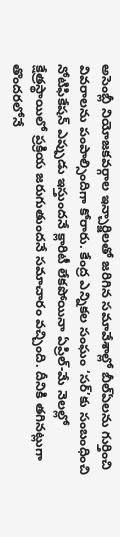అసెంబ్లీ నియోజకవర్గాల ఇన్చార్జిలతో జరిగిన సమావేశాల్లో బీల్ఏలను గుర్తించి వివరాలను పంపాల్సిందిగా కోరారు. కేంద్ర ఎన్నికల సంఘం ‘సర్’కు సంబంధించి నోటిఫికేషన్ ఎప్పుడు ఇస్తుందనే క్లారిటీ లేకపోయినా ఏప్రిల్-మే నెలల్లో క్షేత్రస్థాయిలో ప్రక్రియ జరుగుతుందనే సమాచారం వచ్చింది. దీనికి తగినట్లుగా తొందరలోనే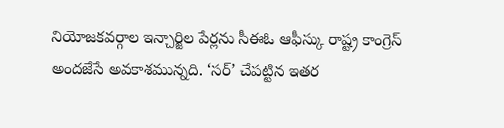నియోజకవర్గాల ఇన్చార్జిల పేర్లను సీఈఓ ఆఫీస్కు రాష్ట్ర కాంగ్రెస్ అందజేసే అవకాశమున్నది. ‘సర్’ చేపట్టిన ఇతర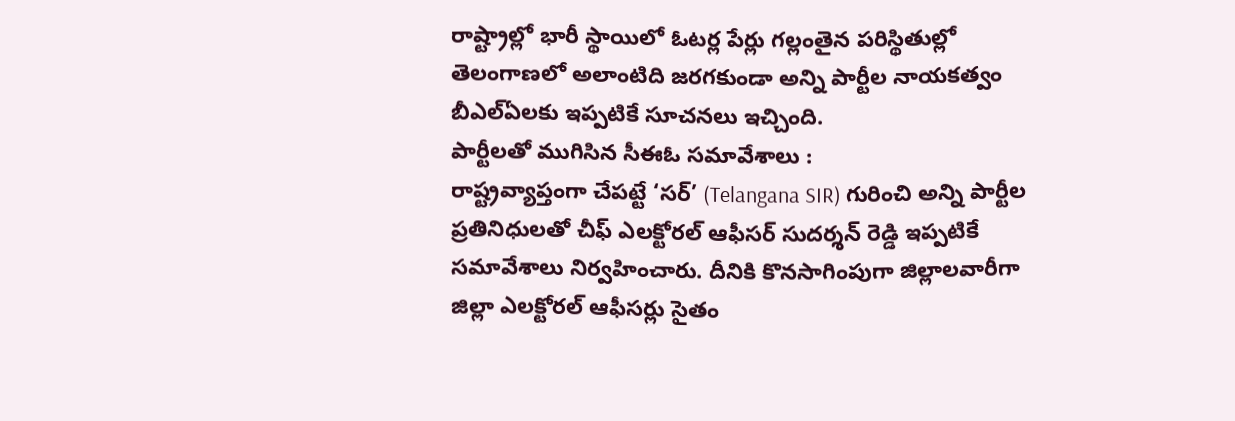రాష్ట్రాల్లో భారీ స్థాయిలో ఓటర్ల పేర్లు గల్లంతైన పరిస్థితుల్లో తెలంగాణలో అలాంటిది జరగకుండా అన్ని పార్టీల నాయకత్వం బీఎల్ఏలకు ఇప్పటికే సూచనలు ఇచ్చింది.
పార్టీలతో ముగిసిన సీఈఓ సమావేశాలు :
రాష్ట్రవ్యాప్తంగా చేపట్టే ‘సర్’ (Telangana SIR) గురించి అన్ని పార్టీల ప్రతినిధులతో చీఫ్ ఎలక్టోరల్ ఆఫీసర్ సుదర్శన్ రెడ్డి ఇప్పటికే సమావేశాలు నిర్వహించారు. దీనికి కొనసాగింపుగా జిల్లాలవారీగా జిల్లా ఎలక్టోరల్ ఆఫీసర్లు సైతం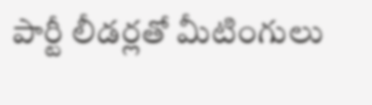పార్టీ లీడర్లతో మీటింగులు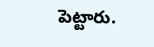పెట్టారు.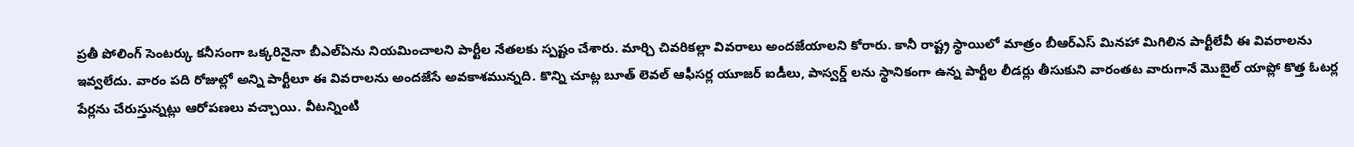ప్రతీ పోలింగ్ సెంటర్కు కనీసంగా ఒక్కరినైనా బీఎల్ఏను నియమించాలని పార్టీల నేతలకు స్పష్టం చేశారు. మార్చి చివరికల్లా వివరాలు అందజేయాలని కోరారు. కానీ రాష్ట్ర స్థాయిలో మాత్రం బీఆర్ఎస్ మినహా మిగిలిన పార్టీలేవీ ఈ వివరాలను ఇవ్వలేదు. వారం పది రోజుల్లో అన్ని పార్టీలూ ఈ వివరాలను అందజేసే అవకాశమున్నది. కొన్ని చూట్ల బూత్ లెవల్ ఆఫీసర్ల యూజర్ ఐడీలు, పాస్వర్డ్ లను స్థానికంగా ఉన్న పార్టీల లీడర్లు తీసుకుని వారంతట వారుగానే మొబైల్ యాప్లో కొత్త ఓటర్ల పేర్లను చేరుస్తున్నట్లు ఆరోపణలు వచ్చాయి. వీటన్నింటి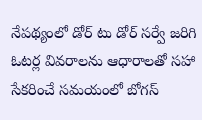నేపథ్యంలో డోర్ టు డోర్ సర్వే జరిగి ఓటర్ల వివరాలను ఆధారాలతో సహా సేకరించే సమయంలో బోగస్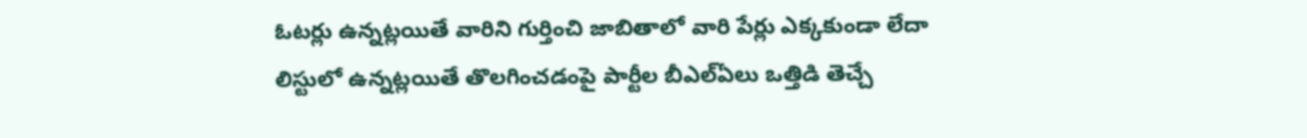ఓటర్లు ఉన్నట్లయితే వారిని గుర్తించి జాబితాలో వారి పేర్లు ఎక్కకుండా లేదా లిస్టులో ఉన్నట్లయితే తొలగించడంపై పార్టీల బీఎల్ఏలు ఒత్తిడి తెచ్చే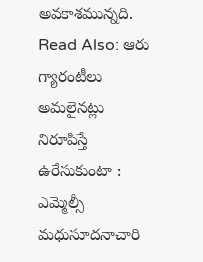అవకాశమున్నది.
Read Also: ఆరు గ్యారంటీలు అమలైనట్లు నిరూపిస్తే ఉరేసుకుంటా : ఎమ్మెల్సీ మధుసూదనాచారి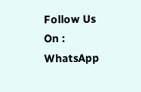Follow Us On : WhatsApp